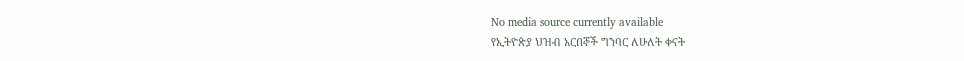No media source currently available
የኢትዮጵያ ህዝብ አርበኞች ግንባር ለሁለት ቀናት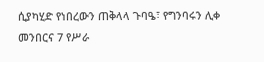ሲያካሂድ የነበረውን ጠቅላላ ጉባዔ፣ የግንባሩን ሊቀ መንበርና 7 የሥራ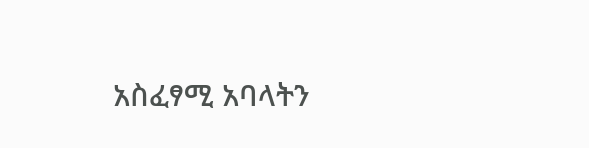አስፈፃሚ አባላትን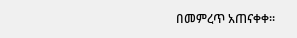በመምረጥ አጠናቀቀ።